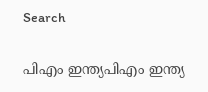Search

പിഎം ഇന്ത്യപിഎം ഇന്ത്യ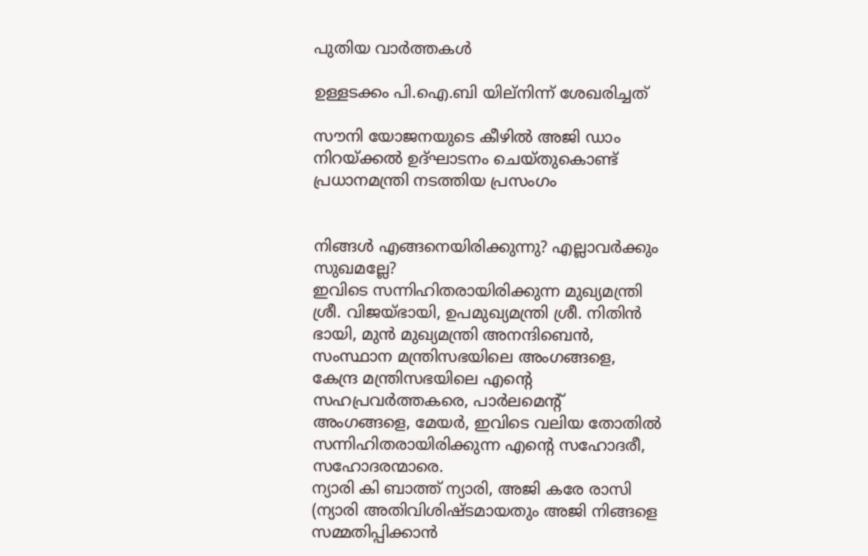പുതിയ വാർത്തകൾ

ഉള്ളടക്കം പി.ഐ.ബി യില്നിന്ന് ശേഖരിച്ചത്

സൗനി യോജനയുടെ കീഴില്‍ അജി ഡാം നിറയ്ക്കല്‍ ഉദ്ഘാടനം ചെയ്തുകൊണ്ട് പ്രധാനമന്ത്രി നടത്തിയ പ്രസംഗം


നിങ്ങള്‍ എങ്ങനെയിരിക്കുന്നു? എല്ലാവര്‍ക്കും സുഖമല്ലേ?
ഇവിടെ സന്നിഹിതരായിരിക്കുന്ന മുഖ്യമന്ത്രി ശ്രീ. വിജയ്ഭായി, ഉപമുഖ്യമന്ത്രി ശ്രീ. നിതിന്‍ ഭായി, മുന്‍ മുഖ്യമന്ത്രി അനന്ദിബെന്‍, സംസ്ഥാന മന്ത്രിസഭയിലെ അംഗങ്ങളെ, കേന്ദ്ര മന്ത്രിസഭയിലെ എന്റെ സഹപ്രവര്‍ത്തകരെ, പാര്‍ലമെന്റ് അംഗങ്ങളെ, മേയര്‍, ഇവിടെ വലിയ തോതില്‍ സന്നിഹിതരായിരിക്കുന്ന എന്റെ സഹോദരീ, സഹോദരന്മാരെ.
ന്യാരി കി ബാത്ത് ന്യാരി, അജി കരേ രാസി (ന്യാരി അതിവിശിഷ്ടമായതും അജി നിങ്ങളെ സമ്മതിപ്പിക്കാന്‍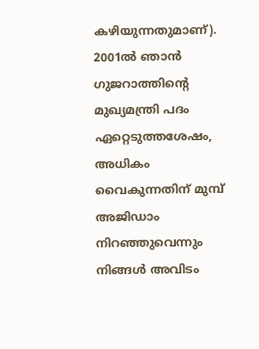കഴിയുന്നതുമാണ്). 2001ല്‍ ഞാന്‍ ഗുജറാത്തിന്റെ മുഖ്യമന്ത്രി പദം ഏറ്റെടുത്തശേഷം, അധികം വൈകുന്നതിന് മുമ്പ് അജിഡാം നിറഞ്ഞുവെന്നും നിങ്ങള്‍ അവിടം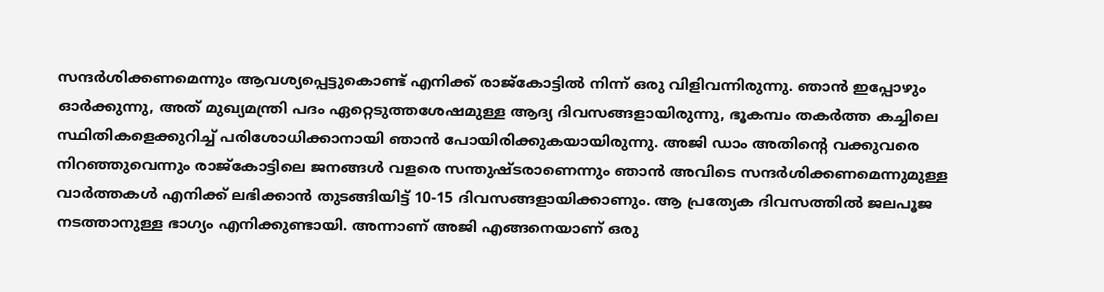സന്ദര്‍ശിക്കണമെന്നും ആവശ്യപ്പെട്ടുകൊണ്ട് എനിക്ക് രാജ്‌കോട്ടില്‍ നിന്ന് ഒരു വിളിവന്നിരുന്നു. ഞാന്‍ ഇപ്പോഴും ഓര്‍ക്കുന്നു, അത് മുഖ്യമന്ത്രി പദം ഏറ്റെടുത്തശേഷമുള്ള ആദ്യ ദിവസങ്ങളായിരുന്നു, ഭൂകമ്പം തകര്‍ത്ത കച്ചിലെ സ്ഥിതികളെക്കുറിച്ച് പരിശോധിക്കാനായി ഞാന്‍ പോയിരിക്കുകയായിരുന്നു. അജി ഡാം അതിന്റെ വക്കുവരെ നിറഞ്ഞുവെന്നും രാജ്‌കോട്ടിലെ ജനങ്ങള്‍ വളരെ സന്തുഷ്ടരാണെന്നും ഞാന്‍ അവിടെ സന്ദര്‍ശിക്കണമെന്നുമുള്ള വാര്‍ത്തകള്‍ എനിക്ക് ലഭിക്കാന്‍ തുടങ്ങിയിട്ട് 10-15 ദിവസങ്ങളായിക്കാണും. ആ പ്രത്യേക ദിവസത്തില്‍ ജലപൂജ നടത്താനുള്ള ഭാഗ്യം എനിക്കുണ്ടായി. അന്നാണ് അജി എങ്ങനെയാണ് ഒരു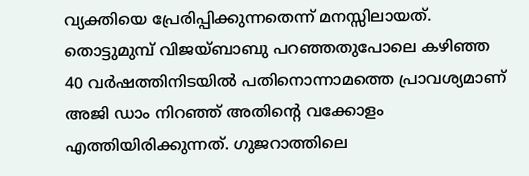വ്യക്തിയെ പ്രേരിപ്പിക്കുന്നതെന്ന് മനസ്സിലായത്. തൊട്ടുമുമ്പ് വിജയ്ബാബു പറഞ്ഞതുപോലെ കഴിഞ്ഞ 40 വര്‍ഷത്തിനിടയില്‍ പതിനൊന്നാമത്തെ പ്രാവശ്യമാണ് അജി ഡാം നിറഞ്ഞ് അതിന്റെ വക്കോളം എത്തിയിരിക്കുന്നത്. ഗുജറാത്തിലെ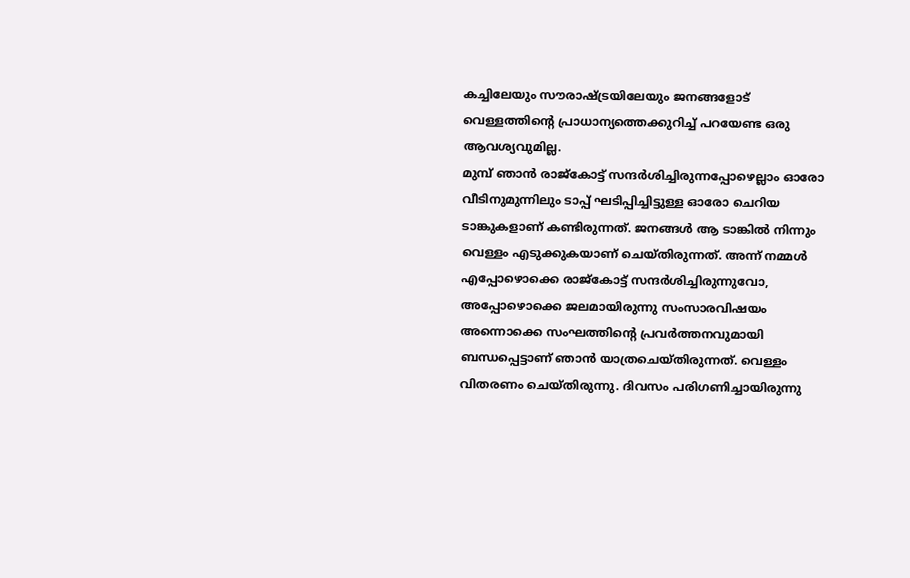കച്ചിലേയും സൗരാഷ്ട്രയിലേയും ജനങ്ങളോട് വെള്ളത്തിന്റെ പ്രാധാന്യത്തെക്കുറിച്ച് പറയേണ്ട ഒരു ആവശ്യവുമില്ല.
മുമ്പ് ഞാന്‍ രാജ്‌കോട്ട് സന്ദര്‍ശിച്ചിരുന്നപ്പോഴെല്ലാം ഓരോ വീടിനുമുന്നിലും ടാപ്പ് ഘടിപ്പിച്ചിട്ടുള്ള ഓരോ ചെറിയ ടാങ്കുകളാണ് കണ്ടിരുന്നത്. ജനങ്ങള്‍ ആ ടാങ്കില്‍ നിന്നും വെള്ളം എടുക്കുകയാണ് ചെയ്തിരുന്നത്. അന്ന് നമ്മള്‍ എപ്പോഴൊക്കെ രാജ്‌കോട്ട് സന്ദര്‍ശിച്ചിരുന്നുവോ, അപ്പോഴൊക്കെ ജലമായിരുന്നു സംസാരവിഷയം അന്നൊക്കെ സംഘത്തിന്റെ പ്രവര്‍ത്തനവുമായി ബന്ധപ്പെട്ടാണ് ഞാന്‍ യാത്രചെയ്തിരുന്നത്. വെള്ളം വിതരണം ചെയ്തിരുന്നു. ദിവസം പരിഗണിച്ചായിരുന്നു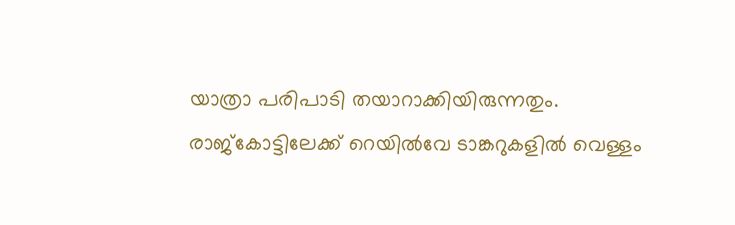യാത്രാ പരിപാടി തയാറാക്കിയിരുന്നതും. രാജ്‌കോട്ടിലേക്ക് റെയില്‍വേ ടാങ്കറുകളില്‍ വെള്ളം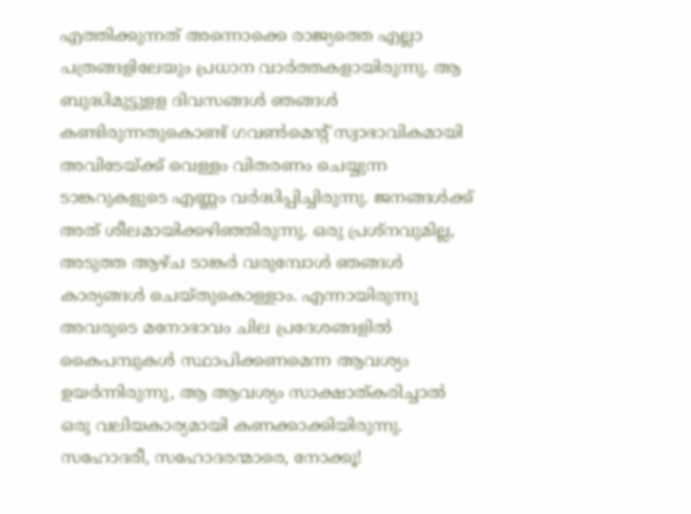എത്തിക്കുന്നത് അന്നൊക്കെ രാജ്യത്തെ എല്ലാ പത്രങ്ങളിലേയും പ്രധാന വാര്‍ത്തകളായിരുന്നു. ആ ബുദ്ധിമുട്ടുളള ദിവസങ്ങള്‍ ഞങ്ങള്‍ കണ്ടിരുന്നതുകൊണ്ട് ഗവണ്‍മെന്റ് സ്വാഭാവികമായി അവിടേയ്ക്ക് വെള്ളം വിതരണം ചെയ്യുന്ന ടാങ്കറുകളുടെ എണ്ണം വര്‍ദ്ധിപ്പിച്ചിരുന്നു. ജനങ്ങള്‍ക്ക് അത് ശീലമായിക്കഴിഞ്ഞിരുന്നു. ഒരു പ്രശ്‌നവുമില്ല, അടുത്ത ആഴ്ച ടാങ്കര്‍ വരുമ്പോള്‍ ഞങ്ങള്‍ കാര്യങ്ങള്‍ ചെയ്തുകൊള്ളാം. എന്നായിരുന്നു അവരുടെ മനോഭാവം ചില പ്രദേശങ്ങളില്‍ കൈപമ്പുകള്‍ സ്ഥാപിക്കണമെന്ന ആവശ്യം ഉയര്‍ന്നിരുന്നു, ആ ആവശ്യം സാക്ഷാത്കരിച്ചാല്‍ ഒരു വലിയകാര്യമായി കണക്കാക്കിയിരുന്നു.
സഹോദരീ, സഹോദരന്മാരെ, നോക്കൂ!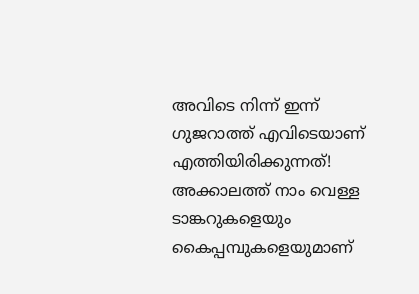അവിടെ നിന്ന് ഇന്ന് ഗുജറാത്ത് എവിടെയാണ് എത്തിയിരിക്കുന്നത്! അക്കാലത്ത് നാം വെള്ള ടാങ്കറുകളെയും കൈപ്പമ്പുകളെയുമാണ്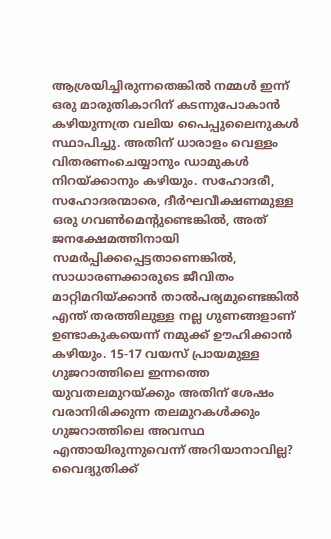ആശ്രയിച്ചിരുന്നതെങ്കില്‍ നമ്മള്‍ ഇന്ന് ഒരു മാരുതികാറിന് കടന്നുപോകാന്‍ കഴിയുന്നത്ര വലിയ പൈപ്പുലൈനുകള്‍ സ്ഥാപിച്ചു. അതിന് ധാരാളം വെള്ളം വിതരണംചെയ്യാനും ഡാമുകള്‍ നിറയ്ക്കാനും കഴിയും. സഹോദരീ, സഹോദരന്മാരെ, ദീര്‍ഘവീക്ഷണമുള്ള ഒരു ഗവണ്‍മെന്റുണ്ടെങ്കില്‍, അത് ജനക്ഷേമത്തിനായി സമര്‍പ്പിക്കപ്പെട്ടതാണെങ്കില്‍, സാധാരണക്കാരുടെ ജീവിതം മാറ്റിമറിയ്ക്കാന്‍ താല്‍പര്യമുണ്ടെങ്കില്‍ എന്ത് തരത്തിലുള്ള നല്ല ഗുണങ്ങളാണ് ഉണ്ടാകുകയെന്ന് നമുക്ക് ഊഹിക്കാന്‍ കഴിയും. 15-17 വയസ് പ്രായമുള്ള ഗുജറാത്തിലെ ഇന്നത്തെ യുവതലമുറയ്ക്കും അതിന് ശേഷം വരാനിരിക്കുന്ന തലമുറകള്‍ക്കും ഗുജറാത്തിലെ അവസ്ഥ എന്തായിരുന്നുവെന്ന് അറിയാനാവില്ല? വൈദ്യുതിക്ക്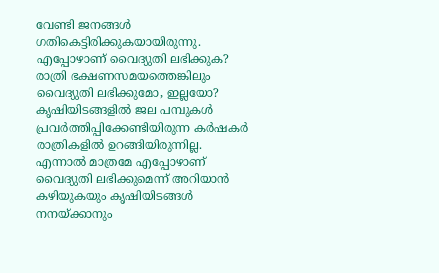വേണ്ടി ജനങ്ങള്‍ ഗതികെട്ടിരിക്കുകയായിരുന്നു. എപ്പോഴാണ് വൈദ്യുതി ലഭിക്കുക? രാത്രി ഭക്ഷണസമയത്തെങ്കിലും വൈദ്യുതി ലഭിക്കുമോ, ഇല്ലയോ? കൃഷിയിടങ്ങളില്‍ ജല പമ്പുകള്‍ പ്രവര്‍ത്തിപ്പിക്കേണ്ടിയിരുന്ന കര്‍ഷകര്‍ രാത്രികളില്‍ ഉറങ്ങിയിരുന്നില്ല. എന്നാല്‍ മാത്രമേ എപ്പോഴാണ് വൈദ്യുതി ലഭിക്കുമെന്ന് അറിയാന്‍ കഴിയുകയും കൃഷിയിടങ്ങള്‍ നനയ്ക്കാനും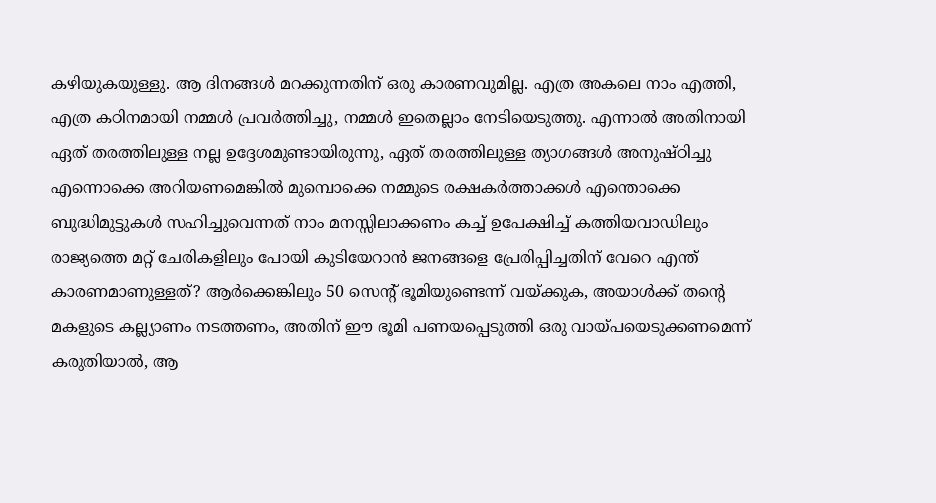കഴിയുകയുള്ളു. ആ ദിനങ്ങള്‍ മറക്കുന്നതിന് ഒരു കാരണവുമില്ല. എത്ര അകലെ നാം എത്തി, എത്ര കഠിനമായി നമ്മള്‍ പ്രവര്‍ത്തിച്ചു, നമ്മള്‍ ഇതെല്ലാം നേടിയെടുത്തു. എന്നാല്‍ അതിനായി ഏത് തരത്തിലുള്ള നല്ല ഉദ്ദേശമുണ്ടായിരുന്നു, ഏത് തരത്തിലുള്ള ത്യാഗങ്ങള്‍ അനുഷ്ഠിച്ചു എന്നൊക്കെ അറിയണമെങ്കില്‍ മുമ്പൊക്കെ നമ്മുടെ രക്ഷകര്‍ത്താക്കള്‍ എന്തൊക്കെ ബുദ്ധിമുട്ടുകള്‍ സഹിച്ചുവെന്നത് നാം മനസ്സിലാക്കണം കച്ച് ഉപേക്ഷിച്ച് കത്തിയവാഡിലും രാജ്യത്തെ മറ്റ് ചേരികളിലും പോയി കുടിയേറാന്‍ ജനങ്ങളെ പ്രേരിപ്പിച്ചതിന് വേറെ എന്ത് കാരണമാണുള്ളത്? ആര്‍ക്കെങ്കിലും 50 സെന്റ് ഭൂമിയുണ്ടെന്ന് വയ്ക്കുക, അയാള്‍ക്ക് തന്റെ മകളുടെ കല്ല്യാണം നടത്തണം, അതിന് ഈ ഭൂമി പണയപ്പെടുത്തി ഒരു വായ്പയെടുക്കണമെന്ന് കരുതിയാല്‍, ആ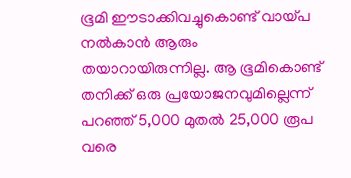ഭൂമി ഈടാക്കിവച്ചുകൊണ്ട് വായ്പ നല്‍കാന്‍ ആരും തയാറായിരുന്നില്ല. ആ ഭൂമികൊണ്ട് തനിക്ക് ഒരു പ്രയോജനവുമില്ലെന്ന് പറഞ്ഞ് 5,000 മുതല്‍ 25,000 രൂപ വരെ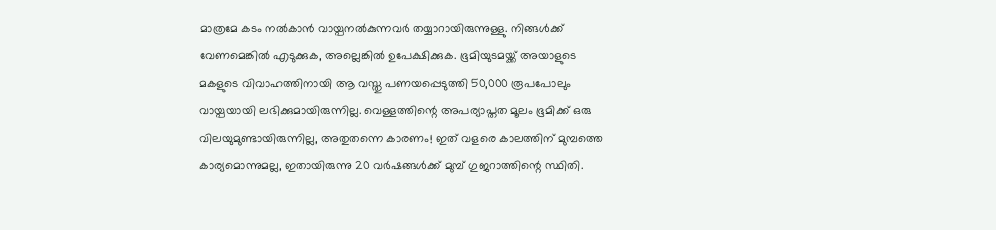മാത്രമേ കടം നല്‍കാന്‍ വായ്പനല്‍കുന്നവര്‍ തയ്യാറായിരുന്നുള്ളു. നിങ്ങള്‍ക്ക് വേണമെങ്കില്‍ എടുക്കുക, അല്ലെങ്കില്‍ ഉപേക്ഷിക്കുക. ഭൂമിയുടമയ്ക്ക് അയാളുടെ മകളുടെ വിവാഹത്തിനായി ആ വസ്തു പണയപ്പെടുത്തി 50,000 രൂപപോലും വായ്പയായി ലഭിക്കുമായിരുന്നില്ല. വെള്ളത്തിന്റെ അപര്യാപ്തത മൂലം ഭൂമിക്ക് ഒരു വിലയുമുണ്ടായിരുന്നില്ല, അതുതന്നെ കാരണം! ഇത് വളരെ കാലത്തിന് മുമ്പത്തെ കാര്യമൊന്നുമല്ല, ഇതായിരുന്നു 20 വര്‍ഷങ്ങള്‍ക്ക് മുമ്പ് ഗുജറാത്തിന്റെ സ്ഥിതി.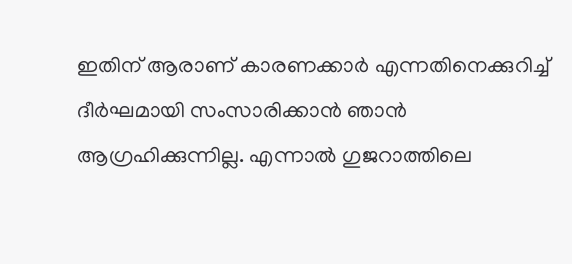ഇതിന് ആരാണ് കാരണക്കാര്‍ എന്നതിനെക്കുറിച്ച് ദീര്‍ഘമായി സംസാരിക്കാന്‍ ഞാന്‍ ആഗ്രഹിക്കുന്നില്ല. എന്നാല്‍ ഗുജറാത്തിലെ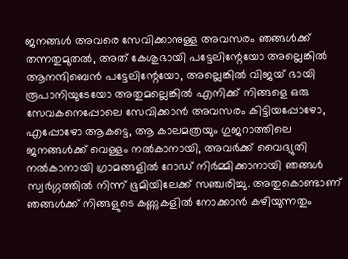ജനങ്ങള്‍ അവരെ സേവിക്കാനുള്ള അവസരം ഞങ്ങള്‍ക്ക് തന്നതുമുതല്‍, അത് കേശുഭായി പട്ടേലിന്റേയോ അല്ലെങ്കില്‍ ആനന്ദിബെന്‍ പട്ടേലിന്റേയോ, അല്ലെങ്കില്‍ വിജയ് ഭായി രൂപാനിയുടേയോ അതുമല്ലെങ്കില്‍ എനിക്ക് നിങ്ങളെ ഒരു സേവകനെപ്പോലെ സേവിക്കാന്‍ അവസരം കിട്ടിയപ്പോഴോ, എപ്പോഴോ ആകട്ടെ, ആ കാലമത്രയും ഗുജറാത്തിലെ ജനങ്ങള്‍ക്ക് വെള്ളം നല്‍കാനായി, അവര്‍ക്ക് വൈദ്യുതി നല്‍കാനായി ഗ്രാമങ്ങളില്‍ റോഡ് നിര്‍മ്മിക്കാനായി ഞങ്ങള്‍ സ്വര്‍ഗ്ഗത്തില്‍ നിന്ന് ഭൂമിയിലേക്ക് സഞ്ചരിച്ചു. അതുകൊണ്ടാണ് ഞങ്ങള്‍ക്ക് നിങ്ങളുടെ കണ്ണുകളില്‍ നോക്കാന്‍ കഴിയുന്നതും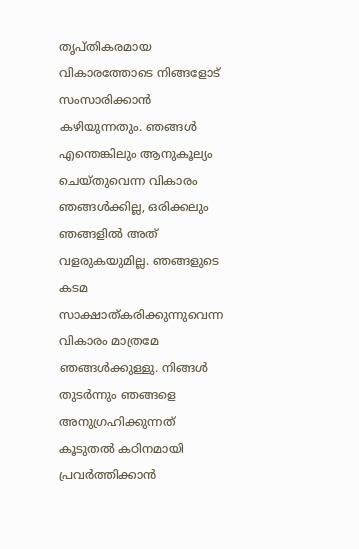തൃപ്തികരമായ വികാരത്തോടെ നിങ്ങളോട് സംസാരിക്കാന്‍ കഴിയുന്നതും. ഞങ്ങള്‍ എന്തെങ്കിലും ആനുകൂല്യം ചെയ്തുവെന്ന വികാരം ഞങ്ങള്‍ക്കില്ല, ഒരിക്കലും ഞങ്ങളില്‍ അത് വളരുകയുമില്ല. ഞങ്ങളുടെ കടമ സാക്ഷാത്കരിക്കുന്നുവെന്ന വികാരം മാത്രമേ ഞങ്ങള്‍ക്കുള്ളു. നിങ്ങള്‍ തുടര്‍ന്നും ഞങ്ങളെ അനുഗ്രഹിക്കുന്നത് കൂടുതല്‍ കഠിനമായി പ്രവര്‍ത്തിക്കാന്‍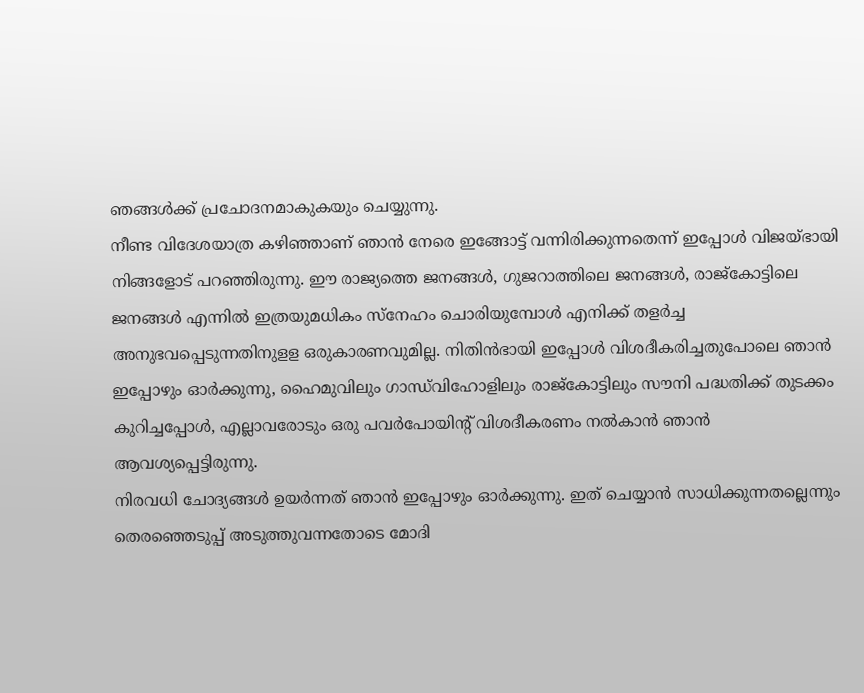ഞങ്ങള്‍ക്ക് പ്രചോദനമാകുകയും ചെയ്യുന്നു.
നീണ്ട വിദേശയാത്ര കഴിഞ്ഞാണ് ഞാന്‍ നേരെ ഇങ്ങോട്ട് വന്നിരിക്കുന്നതെന്ന് ഇപ്പോള്‍ വിജയ്ഭായി നിങ്ങളോട് പറഞ്ഞിരുന്നു. ഈ രാജ്യത്തെ ജനങ്ങള്‍, ഗുജറാത്തിലെ ജനങ്ങള്‍, രാജ്‌കോട്ടിലെ ജനങ്ങള്‍ എന്നില്‍ ഇത്രയുമധികം സ്‌നേഹം ചൊരിയുമ്പോള്‍ എനിക്ക് തളര്‍ച്ച അനുഭവപ്പെടുന്നതിനുളള ഒരുകാരണവുമില്ല. നിതിന്‍ഭായി ഇപ്പോള്‍ വിശദീകരിച്ചതുപോലെ ഞാന്‍ ഇപ്പോഴും ഓര്‍ക്കുന്നു, ഹൈമുവിലും ഗാന്ധ്‌വിഹോളിലും രാജ്‌കോട്ടിലും സൗനി പദ്ധതിക്ക് തുടക്കം കുറിച്ചപ്പോള്‍, എല്ലാവരോടും ഒരു പവര്‍പോയിന്റ് വിശദീകരണം നല്‍കാന്‍ ഞാന്‍ ആവശ്യപ്പെട്ടിരുന്നു.
നിരവധി ചോദ്യങ്ങള്‍ ഉയര്‍ന്നത് ഞാന്‍ ഇപ്പോഴും ഓര്‍ക്കുന്നു. ഇത് ചെയ്യാന്‍ സാധിക്കുന്നതല്ലെന്നും തെരഞ്ഞെടുപ്പ് അടുത്തുവന്നതോടെ മോദി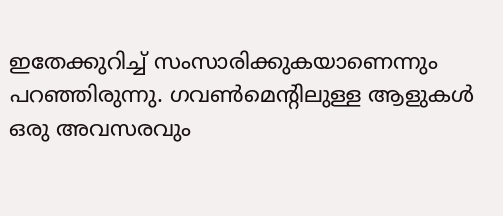ഇതേക്കുറിച്ച് സംസാരിക്കുകയാണെന്നും പറഞ്ഞിരുന്നു. ഗവണ്‍മെന്റിലുള്ള ആളുകള്‍ ഒരു അവസരവും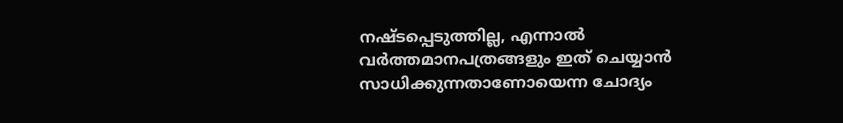നഷ്ടപ്പെടുത്തില്ല, എന്നാല്‍ വര്‍ത്തമാനപത്രങ്ങളും ഇത് ചെയ്യാന്‍ സാധിക്കുന്നതാണോയെന്ന ചോദ്യം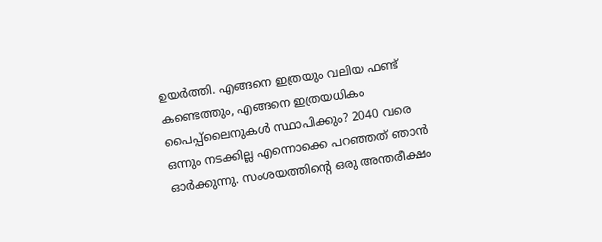ഉയര്‍ത്തി. എങ്ങനെ ഇത്രയും വലിയ ഫണ്ട് കണ്ടെത്തും, എങ്ങനെ ഇത്രയധികം പൈപ്പ്‌ലൈനുകള്‍ സ്ഥാപിക്കും? 2040 വരെ ഒന്നും നടക്കില്ല എന്നൊക്കെ പറഞ്ഞത് ഞാന്‍ ഓര്‍ക്കുന്നു. സംശയത്തിന്റെ ഒരു അന്തരീക്ഷം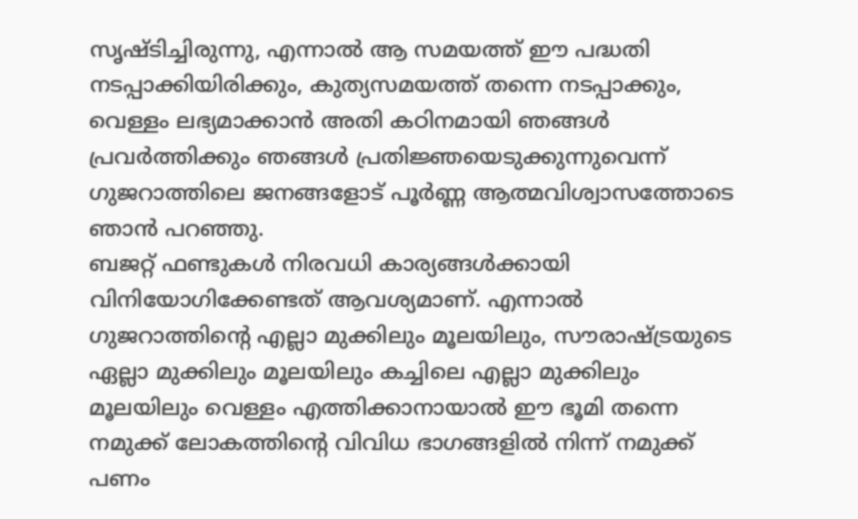സൃഷ്ടിച്ചിരുന്നു, എന്നാല്‍ ആ സമയത്ത് ഈ പദ്ധതി നടപ്പാക്കിയിരിക്കും, കുത്യസമയത്ത് തന്നെ നടപ്പാക്കും, വെള്ളം ലഭ്യമാക്കാന്‍ അതി കഠിനമായി ഞങ്ങള്‍ പ്രവര്‍ത്തിക്കും ഞങ്ങള്‍ പ്രതിജ്ഞയെടുക്കുന്നുവെന്ന് ഗുജറാത്തിലെ ജനങ്ങളോട് പൂര്‍ണ്ണ ആത്മവിശ്വാസത്തോടെ ഞാന്‍ പറഞ്ഞു.
ബജറ്റ് ഫണ്ടുകള്‍ നിരവധി കാര്യങ്ങള്‍ക്കായി വിനിയോഗിക്കേണ്ടത് ആവശ്യമാണ്. എന്നാല്‍ ഗുജറാത്തിന്റെ എല്ലാ മുക്കിലും മൂലയിലും, സൗരാഷ്ട്രയുടെ ഏല്ലാ മുക്കിലും മൂലയിലും കച്ചിലെ എല്ലാ മുക്കിലും മൂലയിലും വെള്ളം എത്തിക്കാനായാല്‍ ഈ ഭൂമി തന്നെ നമുക്ക് ലോകത്തിന്റെ വിവിധ ഭാഗങ്ങളില്‍ നിന്ന് നമുക്ക് പണം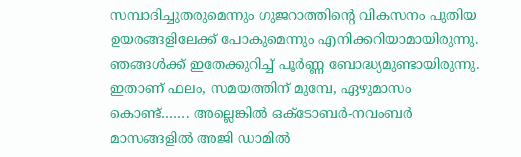സമ്പാദിച്ചുതരുമെന്നും ഗുജറാത്തിന്റെ വികസനം പുതിയ ഉയരങ്ങളിലേക്ക് പോകുമെന്നും എനിക്കറിയാമായിരുന്നു. ഞങ്ങള്‍ക്ക് ഇതേക്കുറിച്ച് പൂര്‍ണ്ണ ബോദ്ധ്യമുണ്ടായിരുന്നു. ഇതാണ് ഫലം, സമയത്തിന് മുമ്പേ, ഏഴുമാസം കൊണ്ട്……. അല്ലെങ്കില്‍ ഒക്‌ടോബര്‍-നവംബര്‍ മാസങ്ങളില്‍ അജി ഡാമില്‍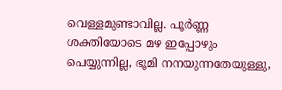വെള്ളമുണ്ടാവില്ല. പൂര്‍ണ്ണ ശക്തിയോടെ മഴ ഇപ്പോഴും പെയ്യുന്നില്ല, ഭൂമി നനയുന്നതേയുള്ളു,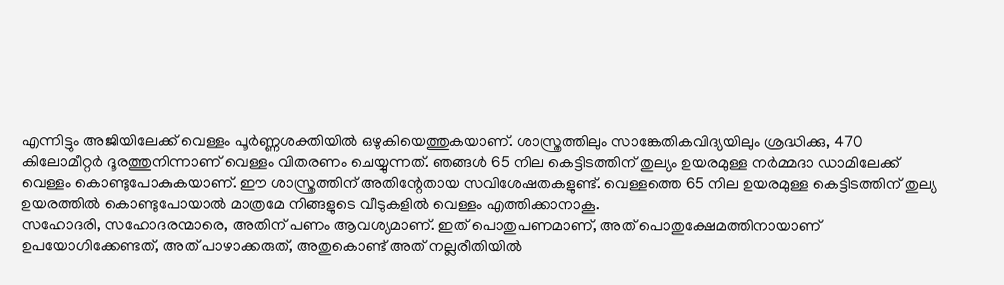എന്നിട്ടും അജിയിലേക്ക് വെള്ളം പൂര്‍ണ്ണശക്തിയില്‍ ഒഴുകിയെത്തുകയാണ്. ശാസ്ത്രത്തിലും സാങ്കേതികവിദ്യയിലും ശ്രദ്ധിക്കു, 470 കിലോമീറ്റര്‍ ദൂരത്തുനിന്നാണ് വെള്ളം വിതരണം ചെയ്യുന്നത്. ഞങ്ങള്‍ 65 നില കെട്ടിടത്തിന് തുല്യം ഉയരമുള്ള നര്‍മ്മദാ ഡാമിലേക്ക് വെള്ളം കൊണ്ടുപോകുകയാണ്. ഈ ശാസ്ത്രത്തിന് അതിന്റേതായ സവിശേഷതകളുണ്ട്. വെള്ളത്തെ 65 നില ഉയരമുള്ള കെട്ടിടത്തിന് തുല്യ ഉയരത്തില്‍ കൊണ്ടുപോയാല്‍ മാത്രമേ നിങ്ങളുടെ വീടുകളില്‍ വെള്ളം എത്തിക്കാനാകൂ.
സഹോദരി, സഹോദരന്മാരെ, അതിന് പണം ആവശ്യമാണ്. ഇത് പൊതുപണമാണ്, അത് പൊതുക്ഷേമത്തിനായാണ് ഉപയോഗിക്കേണ്ടത്, അത് പാഴാക്കരുത്, അതുകൊണ്ട് അത് നല്ലരീതിയില്‍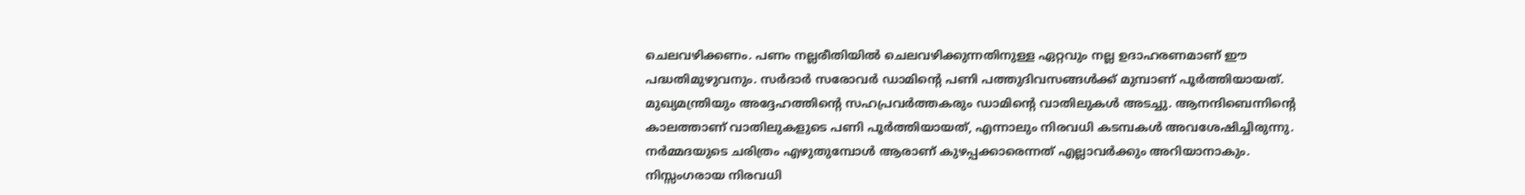ചെലവഴിക്കണം. പണം നല്ലരീതിയില്‍ ചെലവഴിക്കുന്നതിനുള്ള ഏറ്റവും നല്ല ഉദാഹരണമാണ് ഈ പദ്ധതിമുഴുവനും. സര്‍ദാര്‍ സരോവര്‍ ഡാമിന്റെ പണി പത്തുദിവസങ്ങള്‍ക്ക് മുമ്പാണ് പൂര്‍ത്തിയായത്. മുഖ്യമന്ത്രിയും അദ്ദേഹത്തിന്റെ സഹപ്രവര്‍ത്തകരും ഡാമിന്റെ വാതിലുകള്‍ അടച്ചു. ആനന്ദിബെന്നിന്റെ കാലത്താണ് വാതിലുകളുടെ പണി പൂര്‍ത്തിയായത്, എന്നാലും നിരവധി കടമ്പകള്‍ അവശേഷിച്ചിരുന്നു. നര്‍മ്മദയുടെ ചരിത്രം എഴുതുമ്പോള്‍ ആരാണ് കുഴപ്പക്കാരെന്നത് എല്ലാവര്‍ക്കും അറിയാനാകും. നിസ്സംഗരായ നിരവധി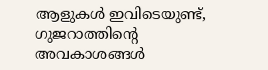ആളുകള്‍ ഇവിടെയുണ്ട്, ഗുജറാത്തിന്റെ അവകാശങ്ങള്‍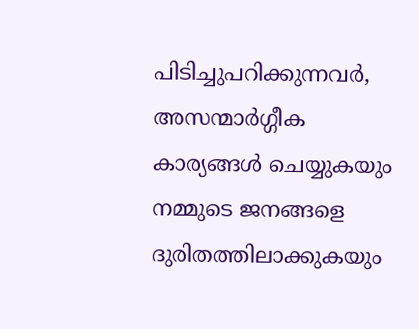പിടിച്ചുപറിക്കുന്നവര്‍, അസന്മാര്‍ഗ്ഗീക കാര്യങ്ങള്‍ ചെയ്യുകയും നമ്മുടെ ജനങ്ങളെ ദുരിതത്തിലാക്കുകയും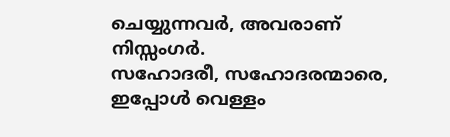ചെയ്യുന്നവര്‍, അവരാണ് നിസ്സംഗര്‍.
സഹോദരീ, സഹോദരന്മാരെ, ഇപ്പോള്‍ വെള്ളം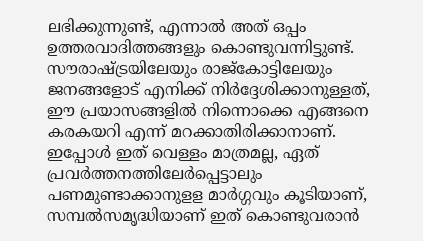ലഭിക്കുന്നുണ്ട്, എന്നാല്‍ അത് ഒപ്പം ഉത്തരവാദിത്തങ്ങളും കൊണ്ടുവന്നിട്ടുണ്ട്. സൗരാഷ്ട്രയിലേയും രാജ്‌കോട്ടിലേയും ജനങ്ങളോട് എനിക്ക് നിര്‍ദ്ദേശിക്കാനുള്ളത്, ഈ പ്രയാസങ്ങളില്‍ നിന്നൊക്കെ എങ്ങനെ കരകയറി എന്ന് മറക്കാതിരിക്കാനാണ്. ഇപ്പോള്‍ ഇത് വെള്ളം മാത്രമല്ല, ഏത് പ്രവര്‍ത്തനത്തിലേര്‍പ്പെട്ടാലും പണമുണ്ടാക്കാനുളള മാര്‍ഗ്ഗവും കൂടിയാണ്, സമ്പല്‍സമൃദ്ധിയാണ് ഇത് കൊണ്ടുവരാന്‍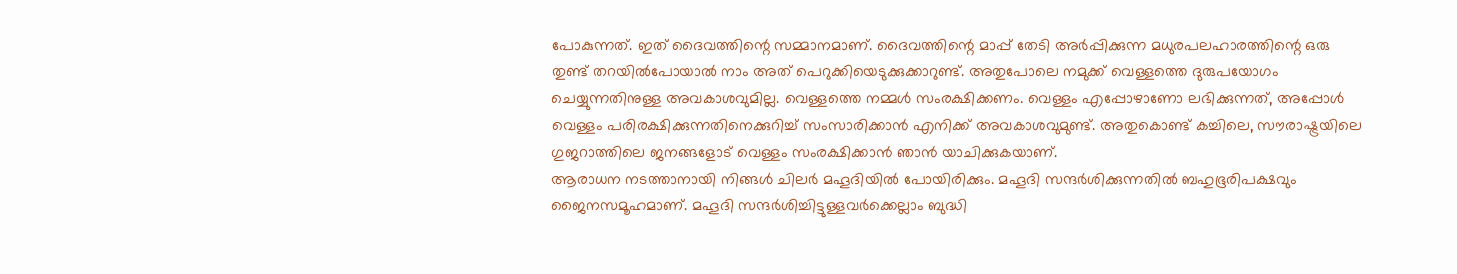പോകുന്നത്. ഇത് ദൈവത്തിന്റെ സമ്മാനമാണ്. ദൈവത്തിന്റെ മാപ്പ് തേടി അര്‍പ്പിക്കുന്ന മധുരപലഹാരത്തിന്റെ ഒരു തുണ്ട് തറയില്‍പോയാല്‍ നാം അത് പെറുക്കിയെടുക്കുക്കാറുണ്ട്. അതുപോലെ നമുക്ക് വെള്ളത്തെ ദുരുപയോഗം ചെയ്യുന്നതിനുള്ള അവകാശവുമില്ല. വെള്ളത്തെ നമ്മള്‍ സംരക്ഷിക്കണം. വെള്ളം എപ്പോഴാണോ ലഭിക്കുന്നത്, അപ്പോള്‍ വെള്ളം പരിരക്ഷിക്കുന്നതിനെക്കുറിച്ച് സംസാരിക്കാന്‍ എനിക്ക് അവകാശവുമുണ്ട്. അതുകൊണ്ട് കച്ചിലെ, സൗരാഷ്ട്രയിലെ ഗുജറാത്തിലെ ജനങ്ങളോട് വെള്ളം സംരക്ഷിക്കാന്‍ ഞാന്‍ യാചിക്കുകയാണ്.
ആരാധന നടത്താനായി നിങ്ങള്‍ ചിലര്‍ മഹൂദിയില്‍ പോയിരിക്കും. മഹൂദി സന്ദര്‍ശിക്കുന്നതില്‍ ബഹുഭൂരിപക്ഷവും ജൈനസമൂഹമാണ്. മഹൂദി സന്ദര്‍ശിച്ചിട്ടുള്ളവര്‍ക്കെല്ലാം ബുദ്ധി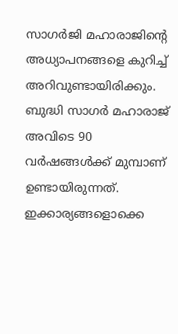സാഗര്‍ജി മഹാരാജിന്റെ അധ്യാപനങ്ങളെ കുറിച്ച് അറിവുണ്ടായിരിക്കും. ബുദ്ധി സാഗര്‍ മഹാരാജ് അവിടെ 90 വര്‍ഷങ്ങള്‍ക്ക് മുമ്പാണ് ഉണ്ടായിരുന്നത്. ഇക്കാര്യങ്ങളൊക്കെ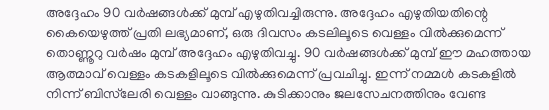അദ്ദേഹം 90 വര്‍ഷങ്ങള്‍ക്ക് മുമ്പ് എഴുതിവച്ചിരുന്നു. അദ്ദേഹം എഴുതിയതിന്റെ കൈയെഴുത്ത് പ്രതി ലഭ്യമാണ്, ഒരു ദിവസം കടലിലൂടെ വെള്ളം വില്‍ക്കുമെന്ന് തൊണ്ണൂറു വര്‍ഷം മുമ്പ് അദ്ദേഹം എഴുതിവച്ചു. 90 വര്‍ഷങ്ങള്‍ക്ക് മുമ്പ് ഈ മഹത്തായ ആത്മാവ് വെള്ളം കടകളിലൂടെ വില്‍ക്കുമെന്ന് പ്രവചിച്ചു. ഇന്ന് നമ്മള്‍ കടകളില്‍ നിന്ന് ബിസ്‌ലേരി വെള്ളം വാങ്ങുന്നു. കുടിക്കാനും ജലസേചനത്തിനും വേണ്ട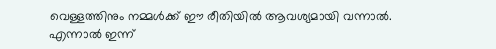വെള്ളത്തിനും നമ്മള്‍ക്ക് ഈ രീതിയില്‍ ആവശ്യമായി വന്നാല്‍. എന്നാല്‍ ഇന്ന്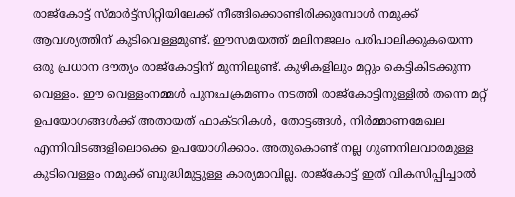രാജ്‌കോട്ട് സ്മാര്‍ട്ട്‌സിറ്റിയിലേക്ക് നീങ്ങിക്കൊണ്ടിരിക്കുമ്പോള്‍ നമുക്ക് ആവശ്യത്തിന് കുടിവെള്ളമുണ്ട്. ഈസമയത്ത് മലിനജലം പരിപാലിക്കുകയെന്ന ഒരു പ്രധാന ദൗത്യം രാജ്‌കോട്ടിന് മുന്നിലുണ്ട്. കുഴികളിലും മറ്റും കെട്ടികിടക്കുന്ന വെള്ളം. ഈ വെള്ളംനമ്മള്‍ പുനഃചക്രമണം നടത്തി രാജ്‌കോട്ടിനുള്ളില്‍ തന്നെ മറ്റ് ഉപയോഗങ്ങള്‍ക്ക് അതായത് ഫാക്ടറികള്‍, തോട്ടങ്ങള്‍, നിര്‍മ്മാണമേഖല എന്നിവിടങ്ങളിലൊക്കെ ഉപയോഗിക്കാം. അതുകൊണ്ട് നല്ല ഗുണനിലവാരമുള്ള കുടിവെള്ളം നമുക്ക് ബുദ്ധിമുട്ടുള്ള കാര്യമാവില്ല. രാജ്‌കോട്ട് ഇത് വികസിപ്പിച്ചാല്‍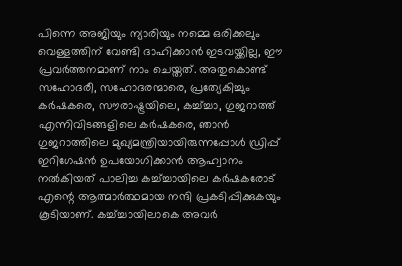പിന്നെ അജിയും ന്യാരിയും നമ്മെ ഒരിക്കലും വെള്ളത്തിന് വേണ്ടി ദാഹിക്കാന്‍ ഇടവയ്ക്കില്ല, ഈ പ്രവര്‍ത്തനമാണ് നാം ചെയ്തത്. അതുകൊണ്ട് സഹോദരീ, സഹോദരന്മാരെ, പ്രത്യേകിച്ചും കര്‍ഷകരെ, സൗരാഷ്ട്രയിലെ, കച്ച്ച്ചാ, ഗുജറാത്ത് എന്നിവിടങ്ങളിലെ കര്‍ഷകരെ, ഞാന്‍ ഗുജറാത്തിലെ മുഖ്യമന്ത്രിയായിരുന്നപ്പോള്‍ ഡ്രിപ്പ് ഇറിഗേഷന്‍ ഉപയോഗിക്കാന്‍ ആഹ്വാനം നല്‍കിയത് പാലിച്ച കച്ച്ച്ചായിലെ കര്‍ഷകരോട് എന്റെ ആത്മാര്‍ത്ഥമായ നന്ദി പ്രകടിപ്പിക്കുകയും കൂടിയാണ്. കച്ച്ച്ചായിലാകെ അവര്‍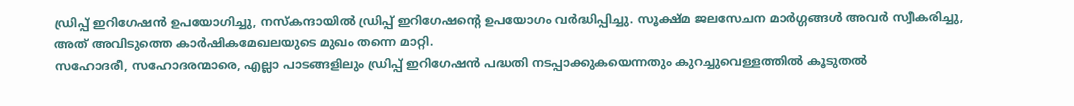ഡ്രിപ്പ് ഇറിഗേഷന്‍ ഉപയോഗിച്ചു, നസ്‌കന്ദായില്‍ ഡ്രിപ്പ് ഇറിഗേഷന്റെ ഉപയോഗം വര്‍ദ്ധിപ്പിച്ചു. സൂക്ഷ്മ ജലസേചന മാര്‍ഗ്ഗങ്ങള്‍ അവര്‍ സ്വീകരിച്ചു, അത് അവിടുത്തെ കാര്‍ഷികമേഖലയുടെ മുഖം തന്നെ മാറ്റി.
സഹോദരീ, സഹോദരന്മാരെ, എല്ലാ പാടങ്ങളിലും ഡ്രിപ്പ് ഇറിഗേഷന്‍ പദ്ധതി നടപ്പാക്കുകയെന്നതും കുറച്ചുവെള്ളത്തില്‍ കൂടുതല്‍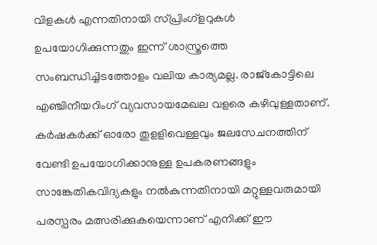വിളകള്‍ എന്നതിനായി സ്പ്രിംഗ്‌ളറുകള്‍ ഉപയോഗിക്കുന്നതും ഇന്ന് ശാസ്ത്രത്തെ സംബന്ധിച്ചിടത്തോളം വലിയ കാര്യമല്ല. രാജ്‌കോട്ടിലെ എഞ്ചിനീയറിംഗ് വ്യവസായമേഖല വളരെ കഴിവുള്ളതാണ്. കര്‍ഷകര്‍ക്ക് ഓരോ തുളളിവെള്ളവും ജലസേചനത്തിന് വേണ്ടി ഉപയോഗിക്കാനുള്ള ഉപകരണങ്ങളും സാങ്കേതികവിദ്യകളും നല്‍കുന്നതിനായി മറ്റുള്ളവരുമായി പരസ്പരം മത്സരിക്കുകയെന്നാണ് എനിക്ക് ഈ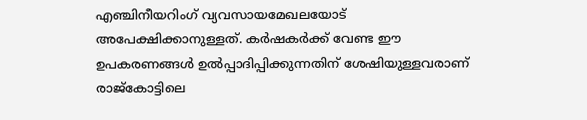എഞ്ചിനീയറിംഗ് വ്യവസായമേഖലയോട് അപേക്ഷിക്കാനുള്ളത്. കര്‍ഷകര്‍ക്ക് വേണ്ട ഈ ഉപകരണങ്ങള്‍ ഉല്‍പ്പാദിപ്പിക്കുന്നതിന് ശേഷിയുള്ളവരാണ് രാജ്‌കോട്ടിലെ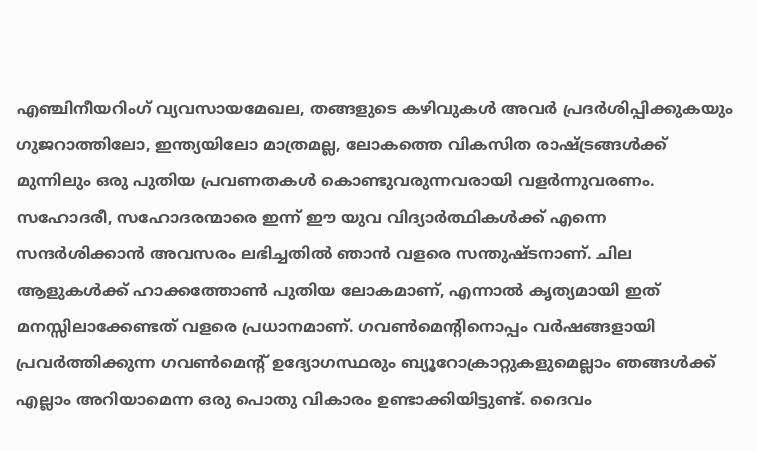എഞ്ചിനീയറിംഗ് വ്യവസായമേഖല, തങ്ങളുടെ കഴിവുകള്‍ അവര്‍ പ്രദര്‍ശിപ്പിക്കുകയും ഗുജറാത്തിലോ, ഇന്ത്യയിലോ മാത്രമല്ല, ലോകത്തെ വികസിത രാഷ്ട്രങ്ങള്‍ക്ക് മുന്നിലും ഒരു പുതിയ പ്രവണതകള്‍ കൊണ്ടുവരുന്നവരായി വളര്‍ന്നുവരണം.
സഹോദരീ, സഹോദരന്മാരെ ഇന്ന് ഈ യുവ വിദ്യാര്‍ത്ഥികള്‍ക്ക് എന്നെ സന്ദര്‍ശിക്കാന്‍ അവസരം ലഭിച്ചതില്‍ ഞാന്‍ വളരെ സന്തുഷ്ടനാണ്. ചില ആളുകള്‍ക്ക് ഹാക്കത്തോണ്‍ പുതിയ ലോകമാണ്, എന്നാല്‍ കൃത്യമായി ഇത് മനസ്സിലാക്കേണ്ടത് വളരെ പ്രധാനമാണ്. ഗവണ്‍മെന്റിനൊപ്പം വര്‍ഷങ്ങളായി പ്രവര്‍ത്തിക്കുന്ന ഗവണ്‍മെന്റ് ഉദ്യോഗസ്ഥരും ബ്യൂറോക്രാറ്റുകളുമെല്ലാം ഞങ്ങള്‍ക്ക് എല്ലാം അറിയാമെന്ന ഒരു പൊതു വികാരം ഉണ്ടാക്കിയിട്ടുണ്ട്. ദൈവം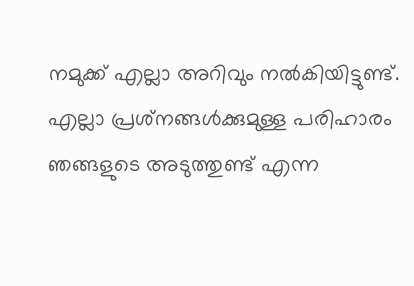നമുക്ക് എല്ലാ അറിവും നല്‍കിയിട്ടുണ്ട്. എല്ലാ പ്രശ്‌നങ്ങള്‍ക്കുമുള്ള പരിഹാരം ഞങ്ങളുടെ അടുത്തുണ്ട് എന്ന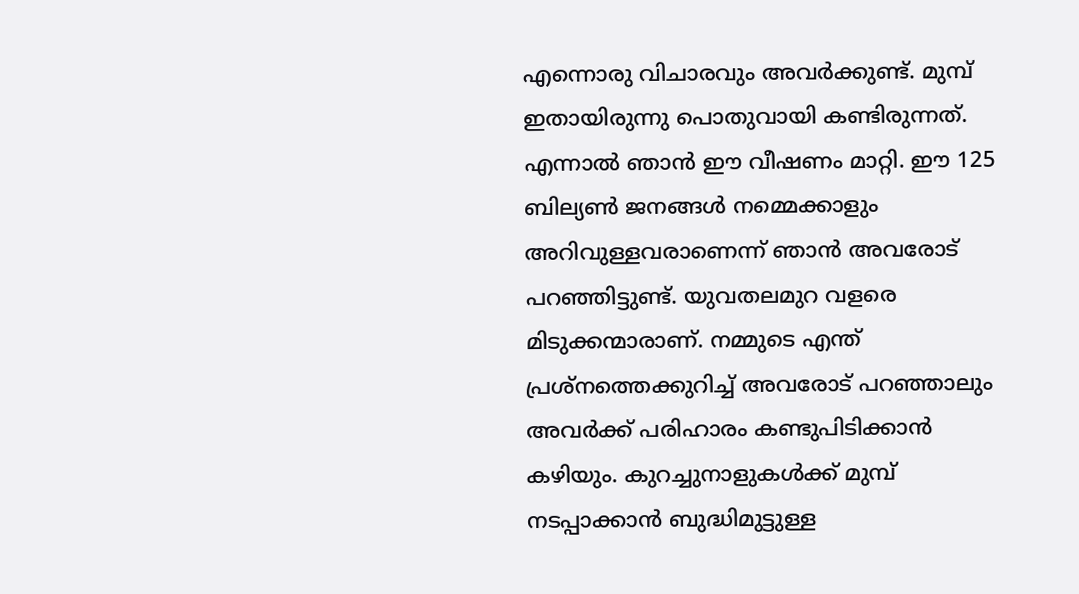എന്നൊരു വിചാരവും അവര്‍ക്കുണ്ട്. മുമ്പ് ഇതായിരുന്നു പൊതുവായി കണ്ടിരുന്നത്. എന്നാല്‍ ഞാന്‍ ഈ വീഷണം മാറ്റി. ഈ 125 ബില്യണ്‍ ജനങ്ങള്‍ നമ്മെക്കാളും അറിവുള്ളവരാണെന്ന് ഞാന്‍ അവരോട് പറഞ്ഞിട്ടുണ്ട്. യുവതലമുറ വളരെ മിടുക്കന്മാരാണ്. നമ്മുടെ എന്ത് പ്രശ്‌നത്തെക്കുറിച്ച് അവരോട് പറഞ്ഞാലും അവര്‍ക്ക് പരിഹാരം കണ്ടുപിടിക്കാന്‍ കഴിയും. കുറച്ചുനാളുകള്‍ക്ക് മുമ്പ് നടപ്പാക്കാന്‍ ബുദ്ധിമുട്ടുള്ള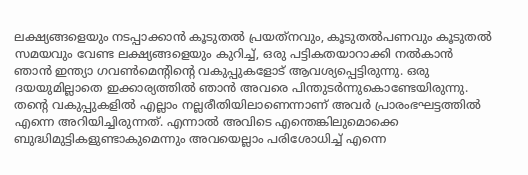ലക്ഷ്യങ്ങളെയും നടപ്പാക്കാന്‍ കൂടുതല്‍ പ്രയത്‌നവും, കൂടുതല്‍പണവും കൂടുതല്‍ സമയവും വേണ്ട ലക്ഷ്യങ്ങളെയും കുറിച്ച്, ഒരു പട്ടികതയാറാക്കി നല്‍കാന്‍ ഞാന്‍ ഇന്ത്യാ ഗവണ്‍മെന്റിന്റെ വകുപ്പുകളോട് ആവശ്യപ്പെട്ടിരുന്നു. ഒരു ദയയുമില്ലാതെ ഇക്കാര്യത്തില്‍ ഞാന്‍ അവരെ പിന്തുടര്‍ന്നുകൊണ്ടേയിരുന്നു. തന്റെ വകുപ്പുകളില്‍ എല്ലാം നല്ലരീതിയിലാണെന്നാണ് അവര്‍ പ്രാരംഭഘട്ടത്തില്‍ എന്നെ അറിയിച്ചിരുന്നത്. എന്നാല്‍ അവിടെ എന്തെങ്കിലുമൊക്കെ ബുദ്ധിമുട്ടികളുണ്ടാകുമെന്നും അവയെല്ലാം പരിശോധിച്ച് എന്നെ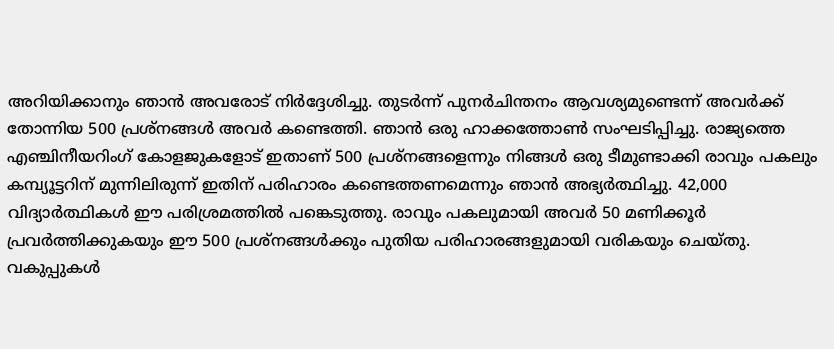അറിയിക്കാനും ഞാന്‍ അവരോട് നിര്‍ദ്ദേശിച്ചു. തുടര്‍ന്ന് പുനര്‍ചിന്തനം ആവശ്യമുണ്ടെന്ന് അവര്‍ക്ക് തോന്നിയ 500 പ്രശ്‌നങ്ങള്‍ അവര്‍ കണ്ടെത്തി. ഞാന്‍ ഒരു ഹാക്കത്തോണ്‍ സംഘടിപ്പിച്ചു. രാജ്യത്തെ എഞ്ചിനീയറിംഗ് കോളജുകളോട് ഇതാണ് 500 പ്രശ്‌നങ്ങളെന്നും നിങ്ങള്‍ ഒരു ടീമുണ്ടാക്കി രാവും പകലും കമ്പ്യൂട്ടറിന് മുന്നിലിരുന്ന് ഇതിന് പരിഹാരം കണ്ടെത്തണമെന്നും ഞാന്‍ അഭ്യര്‍ത്ഥിച്ചു. 42,000 വിദ്യാര്‍ത്ഥികള്‍ ഈ പരിശ്രമത്തില്‍ പങ്കെടുത്തു. രാവും പകലുമായി അവര്‍ 50 മണിക്കൂര്‍ പ്രവര്‍ത്തിക്കുകയും ഈ 500 പ്രശ്‌നങ്ങള്‍ക്കും പുതിയ പരിഹാരങ്ങളുമായി വരികയും ചെയ്തു. വകുപ്പുകള്‍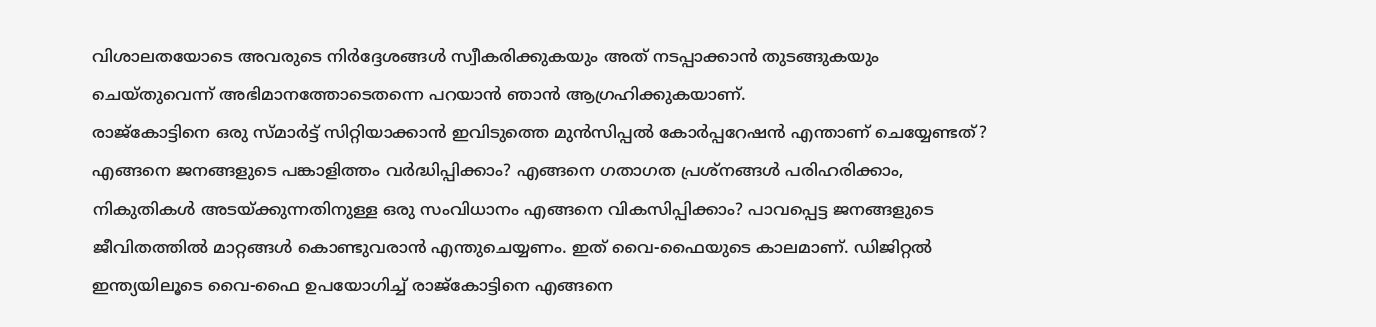വിശാലതയോടെ അവരുടെ നിര്‍ദ്ദേശങ്ങള്‍ സ്വീകരിക്കുകയും അത് നടപ്പാക്കാന്‍ തുടങ്ങുകയും ചെയ്തുവെന്ന് അഭിമാനത്തോടെതന്നെ പറയാന്‍ ഞാന്‍ ആഗ്രഹിക്കുകയാണ്.
രാജ്‌കോട്ടിനെ ഒരു സ്മാര്‍ട്ട് സിറ്റിയാക്കാന്‍ ഇവിടുത്തെ മുന്‍സിപ്പല്‍ കോര്‍പ്പറേഷന്‍ എന്താണ് ചെയ്യേണ്ടത്? എങ്ങനെ ജനങ്ങളുടെ പങ്കാളിത്തം വര്‍ദ്ധിപ്പിക്കാം? എങ്ങനെ ഗതാഗത പ്രശ്‌നങ്ങള്‍ പരിഹരിക്കാം, നികുതികള്‍ അടയ്ക്കുന്നതിനുള്ള ഒരു സംവിധാനം എങ്ങനെ വികസിപ്പിക്കാം? പാവപ്പെട്ട ജനങ്ങളുടെ ജീവിതത്തില്‍ മാറ്റങ്ങള്‍ കൊണ്ടുവരാന്‍ എന്തുചെയ്യണം. ഇത് വൈ-ഫൈയുടെ കാലമാണ്. ഡിജിറ്റല്‍ ഇന്ത്യയിലൂടെ വൈ-ഫൈ ഉപയോഗിച്ച് രാജ്‌കോട്ടിനെ എങ്ങനെ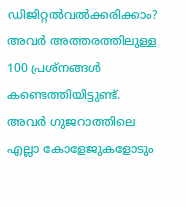ഡിജിറ്റല്‍വല്‍ക്കരിക്കാം? അവര്‍ അത്തരത്തിലുള്ള 100 പ്രശ്‌നങ്ങള്‍ കണ്ടെത്തിയിട്ടുണ്ട്. അവര്‍ ഗുജറാത്തിലെ എല്ലാ കോളേജുകളോടും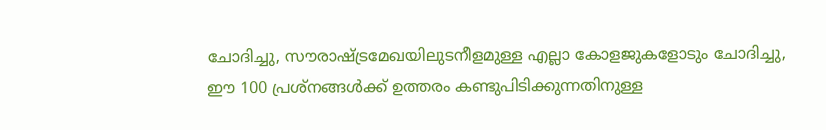ചോദിച്ചു, സൗരാഷ്ട്രമേഖയിലുടനീളമുള്ള എല്ലാ കോളജുകളോടും ചോദിച്ചു, ഈ 100 പ്രശ്‌നങ്ങള്‍ക്ക് ഉത്തരം കണ്ടുപിടിക്കുന്നതിനുള്ള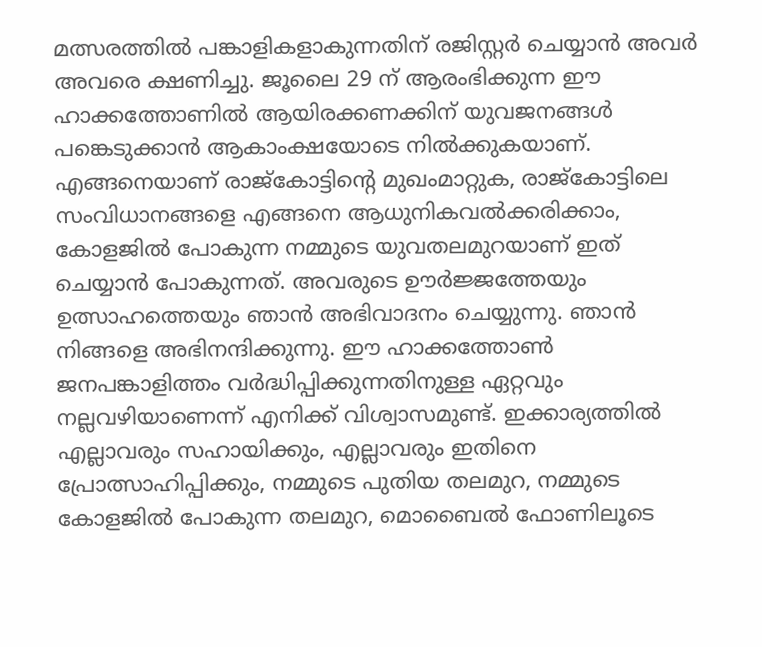മത്സരത്തില്‍ പങ്കാളികളാകുന്നതിന് രജിസ്റ്റര്‍ ചെയ്യാന്‍ അവര്‍ അവരെ ക്ഷണിച്ചു. ജൂലൈ 29 ന് ആരംഭിക്കുന്ന ഈ ഹാക്കത്തോണില്‍ ആയിരക്കണക്കിന് യുവജനങ്ങള്‍ പങ്കെടുക്കാന്‍ ആകാംക്ഷയോടെ നില്‍ക്കുകയാണ്. എങ്ങനെയാണ് രാജ്‌കോട്ടിന്റെ മുഖംമാറ്റുക, രാജ്‌കോട്ടിലെ സംവിധാനങ്ങളെ എങ്ങനെ ആധുനികവല്‍ക്കരിക്കാം, കോളജില്‍ പോകുന്ന നമ്മുടെ യുവതലമുറയാണ് ഇത് ചെയ്യാന്‍ പോകുന്നത്. അവരുടെ ഊര്‍ജ്ജത്തേയും ഉത്സാഹത്തെയും ഞാന്‍ അഭിവാദനം ചെയ്യുന്നു. ഞാന്‍ നിങ്ങളെ അഭിനന്ദിക്കുന്നു. ഈ ഹാക്കത്തോണ്‍ ജനപങ്കാളിത്തം വര്‍ദ്ധിപ്പിക്കുന്നതിനുള്ള ഏറ്റവും നല്ലവഴിയാണെന്ന് എനിക്ക് വിശ്വാസമുണ്ട്. ഇക്കാര്യത്തില്‍ എല്ലാവരും സഹായിക്കും, എല്ലാവരും ഇതിനെ പ്രോത്സാഹിപ്പിക്കും, നമ്മുടെ പുതിയ തലമുറ, നമ്മുടെ കോളജില്‍ പോകുന്ന തലമുറ, മൊബൈല്‍ ഫോണിലൂടെ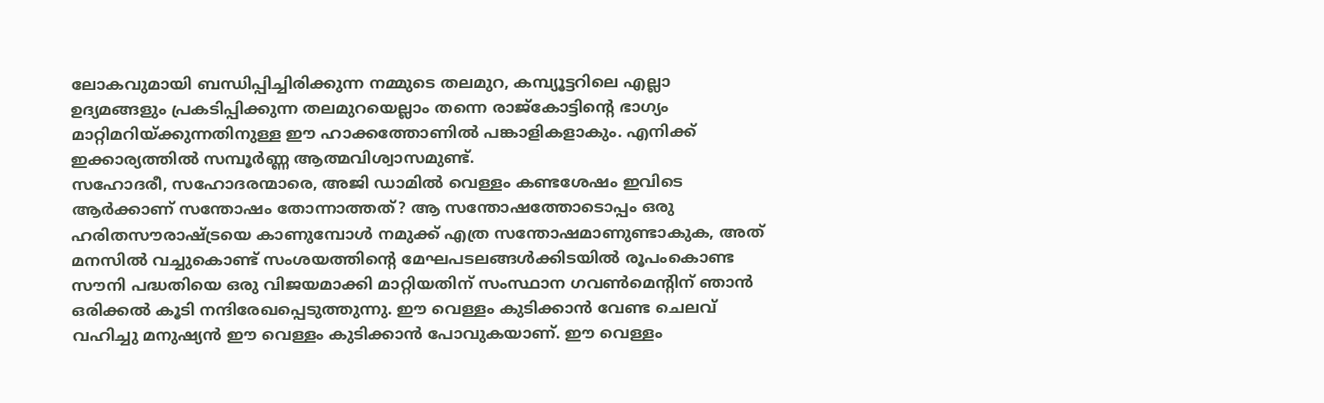ലോകവുമായി ബന്ധിപ്പിച്ചിരിക്കുന്ന നമ്മുടെ തലമുറ, കമ്പ്യൂട്ടറിലെ എല്ലാ ഉദ്യമങ്ങളും പ്രകടിപ്പിക്കുന്ന തലമുറയെല്ലാം തന്നെ രാജ്‌കോട്ടിന്റെ ഭാഗ്യം മാറ്റിമറിയ്ക്കുന്നതിനുള്ള ഈ ഹാക്കത്തോണില്‍ പങ്കാളികളാകും. എനിക്ക് ഇക്കാര്യത്തില്‍ സമ്പൂര്‍ണ്ണ ആത്മവിശ്വാസമുണ്ട്.
സഹോദരീ, സഹോദരന്മാരെ, അജി ഡാമില്‍ വെള്ളം കണ്ടശേഷം ഇവിടെ ആര്‍ക്കാണ് സന്തോഷം തോന്നാത്തത്? ആ സന്തോഷത്തോടൊപ്പം ഒരു ഹരിതസൗരാഷ്ട്രയെ കാണുമ്പോള്‍ നമുക്ക് എത്ര സന്തോഷമാണുണ്ടാകുക, അത് മനസില്‍ വച്ചുകൊണ്ട് സംശയത്തിന്റെ മേഘപടലങ്ങള്‍ക്കിടയില്‍ രൂപംകൊണ്ട സൗനി പദ്ധതിയെ ഒരു വിജയമാക്കി മാറ്റിയതിന് സംസ്ഥാന ഗവണ്‍മെന്റിന് ഞാന്‍ ഒരിക്കല്‍ കൂടി നന്ദിരേഖപ്പെടുത്തുന്നു. ഈ വെള്ളം കുടിക്കാന്‍ വേണ്ട ചെലവ് വഹിച്ചു മനുഷ്യന്‍ ഈ വെള്ളം കുടിക്കാന്‍ പോവുകയാണ്. ഈ വെള്ളം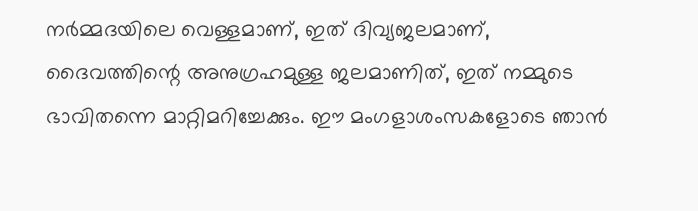നര്‍മ്മദയിലെ വെള്ളമാണ്, ഇത് ദിവ്യജലമാണ്, ദൈവത്തിന്റെ അനുഗ്രഹമുള്ള ജലമാണിത്, ഇത് നമ്മുടെ ഭാവിതന്നെ മാറ്റിമറിച്ചേക്കും. ഈ മംഗളാശംസകളോടെ ഞാന്‍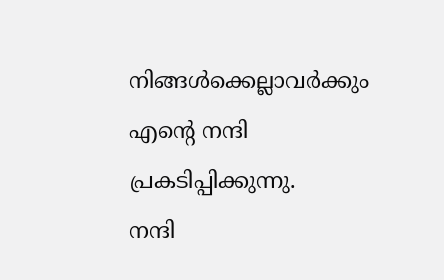നിങ്ങള്‍ക്കെല്ലാവര്‍ക്കും എന്റെ നന്ദി പ്രകടിപ്പിക്കുന്നു.
നന്ദി